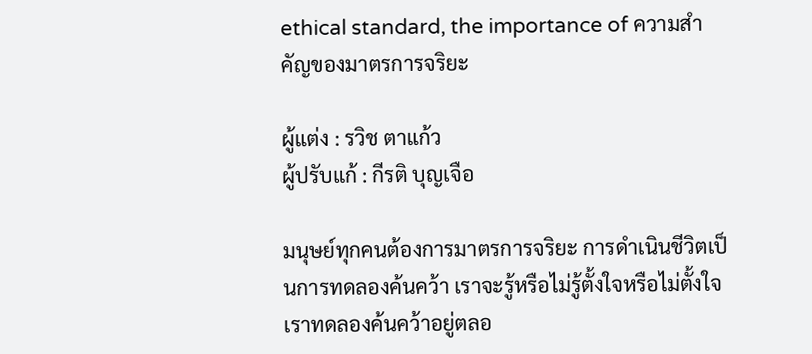ethical standard, the importance of ความสำคัญของมาตรการจริยะ

ผู้แต่ง : รวิช ตาแก้ว
ผู้ปรับแก้ : กีรติ บุญเจือ

มนุษย์ทุกคนต้องการมาตรการจริยะ การดำเนินชีวิตเป็นการทดลองค้นคว้า เราจะรู้หรือไม่รู้ตั้งใจหรือไม่ตั้งใจ เราทดลองค้นคว้าอยู่ตลอ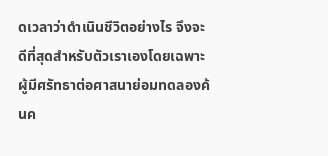ดเวลาว่าดำเนินชีวิตอย่างไร จึงจะดีที่สุดสำหรับตัวเราเองโดยเฉพาะ ผู้มีศรัทธาต่อศาสนาย่อมทดลองค้นค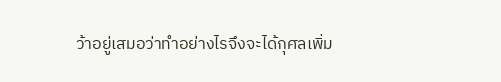ว้าอยู่เสมอว่าทำอย่างไรจึงจะได้กุศลเพิ่ม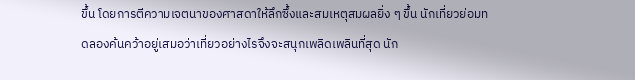ขึ้น โดยการตีความเจตนาของศาสดาให้ลึกซึ้งและสมเหตุสมผลยิ่ง ๆ ขึ้น นักเที่ยวย่อมทดลองค้นคว้าอยู่เสมอว่าเที่ยวอย่างไรจึงจะสนุกเพลิดเพลินที่สุด นัก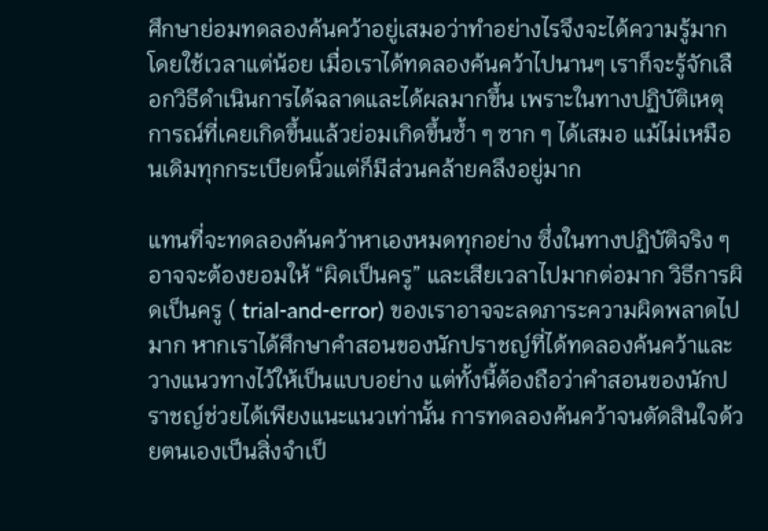ศึกษาย่อมทดลองค้นคว้าอยู่เสมอว่าทำอย่างไรจึงจะได้ความรู้มากโดยใช้เวลาแต่น้อย เมื่อเราได้ทดลองค้นคว้าไปนานๆ เราก็จะรู้จักเลือกวิธีดำเนินการได้ฉลาดและได้ผลมากขึ้น เพราะในทางปฏิบัติเหตุการณ์ที่เคยเกิดขึ้นแล้วย่อมเกิดขึ้นซ้ำ ๆ ซาก ๆ ได้เสมอ แม้ไม่เหมือนเดิมทุกกระเบียดนิ้วแต่ก็มีส่วนคล้ายคลึงอยู่มาก

แทนที่จะทดลองค้นคว้าหาเองหมดทุกอย่าง ซึ่งในทางปฏิบัติจริง ๆ อาจจะต้องยอมให้ “ผิดเป็นครู” และเสียเวลาไปมากต่อมาก วิธีการผิดเป็นครู ( trial-and-error) ของเราอาจจะลดภาระความผิดพลาดไปมาก หากเราได้ศึกษาคำสอนของนักปราชญ์ที่ได้ทดลองค้นคว้าและวางแนวทางไว้ให้เป็นแบบอย่าง แต่ทั้งนี้ต้องถือว่าคำสอนของนักปราชญ์ช่วยได้เพียงแนะแนวเท่านั้น การทดลองค้นคว้าจนตัดสินใจด้วยตนเองเป็นสิ่งจำเป็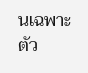นเฉพาะตัว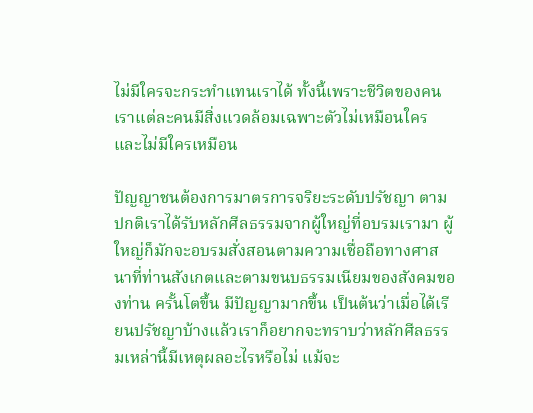ไม่มีใครจะกระทำแทนเราได้ ทั้งนี้เพราะชีวิตของคนเราแต่ละคนมีสิ่งแวดล้อมเฉพาะตัวไม่เหมือนใครและไม่มีใครเหมือน

ปัญญาชนต้องการมาตรการจริยะระดับปรัชญา ตามปกติเราได้รับหลักศีลธรรมจากผู้ใหญ่ที่อบรมเรามา ผู้ใหญ่ก็มักจะอบรมสั่งสอนตามความเชื่อถือทางศาสนาที่ท่านสังเกตและตามขนบธรรมเนียมของสังคมของท่าน ครั้นโตขึ้น มีปัญญามากขึ้น เป็นต้นว่าเมื่อได้เรียนปรัชญาบ้างแล้วเราก็อยากจะทราบว่าหลักศีลธรรมเหล่านี้มีเหตุผลอะไรหรือไม่ แม้จะ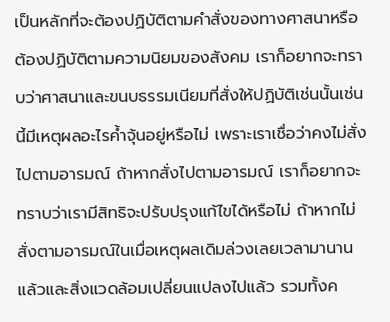เป็นหลักที่จะต้องปฏิบัติตามคำสั่งของทางศาสนาหรือต้องปฏิบัติตามความนิยมของสังคม เราก็อยากจะทราบว่าศาสนาและขนบธรรมเนียมที่สั่งให้ปฏิบัติเช่นนั้นเช่นนี้มีเหตุผลอะไรค้ำจุ้นอยู่หรือไม่ เพราะเราเชื่อว่าคงไม่สั่งไปตามอารมณ์ ถ้าหากสั่งไปตามอารมณ์ เราก็อยากจะทราบว่าเรามีสิทธิจะปรับปรุงแก้ไขได้หรือไม่ ถ้าหากไม่สั่งตามอารมณ์ในเมื่อเหตุผลเดิมล่วงเลยเวลามานานแล้วและสิ่งแวดล้อมเปลี่ยนแปลงไปแล้ว รวมทั้งค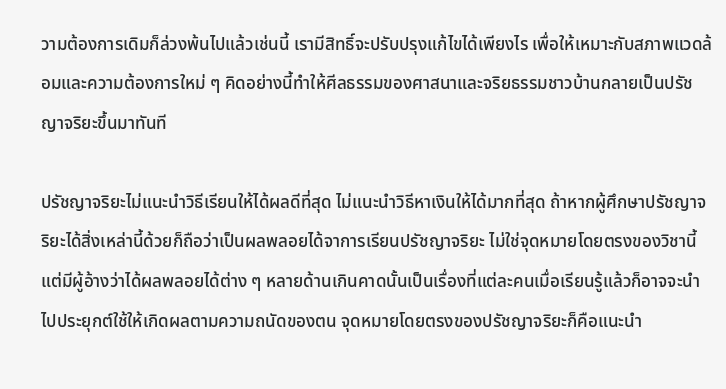วามต้องการเดิมก็ล่วงพ้นไปแล้วเช่นนี้ เรามีสิทธิ์จะปรับปรุงแก้ไขได้เพียงไร เพื่อให้เหมาะกับสภาพแวดล้อมและความต้องการใหม่ ๆ คิดอย่างนี้ทำให้ศีลธรรมของศาสนาและจริยธรรมชาวบ้านกลายเป็นปรัชญาจริยะขึ้นมาทันที

ปรัชญาจริยะไม่แนะนำวิธีเรียนให้ได้ผลดีที่สุด ไม่แนะนำวิธีหาเงินให้ได้มากที่สุด ถ้าหากผู้ศึกษาปรัชญาจริยะได้สิ่งเหล่านี้ด้วยก็ถือว่าเป็นผลพลอยได้จาการเรียนปรัชญาจริยะ ไม่ใช่จุดหมายโดยตรงของวิชานี้ แต่มีผู้อ้างว่าได้ผลพลอยได้ต่าง ๆ หลายด้านเกินคาดนั้นเป็นเรื่องที่แต่ละคนเมื่อเรียนรู้แล้วก็อาจจะนำไปประยุกต์ใช้ให้เกิดผลตามความถนัดของตน จุดหมายโดยตรงของปรัชญาจริยะก็คือแนะนำ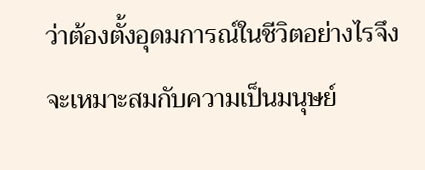ว่าต้องตั้งอุดมการณ์ในชีวิตอย่างไรจึงจะเหมาะสมกับความเป็นมนุษย์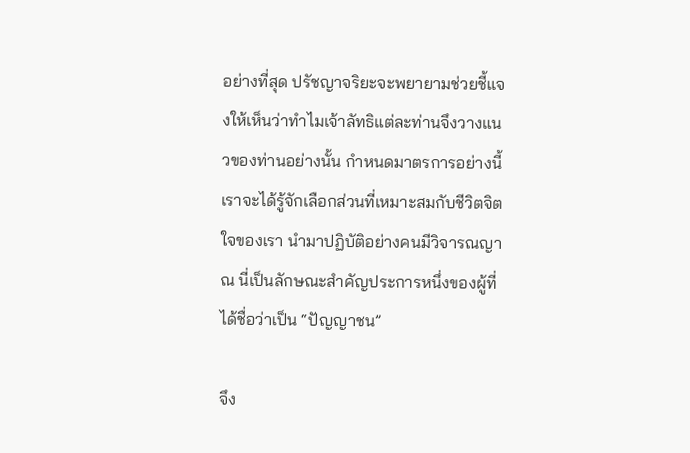อย่างที่สุด ปรัชญาจริยะจะพยายามช่วยชี้แจงให้เห็นว่าทำไมเจ้าลัทธิแต่ละท่านจึงวางแนวของท่านอย่างนั้น กำหนดมาตรการอย่างนี้เราจะได้รู้จักเลือกส่วนที่เหมาะสมกับชีวิตจิตใจของเรา นำมาปฏิบัติอย่างคนมีวิจารณญาณ นี่เป็นลักษณะสำคัญประการหนึ่งของผู้ที่ได้ชื่อว่าเป็น “ปัญญาชน”

จึง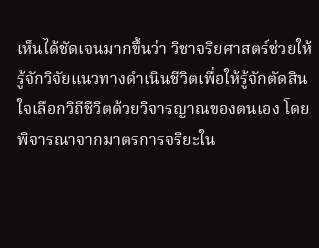เห็นได้ชัดเจนมากขึ้นว่า วิชาจริยศาสตร์ช่วยให้รู้จักวิจัยแนวทางดำเนินชีวิตเพื่อให้รู้จักตัดสินใจเลือกวิถีชีวิตด้วยวิจารญาณของตนเอง โดยพิจารณาจากมาตรการจริยะใน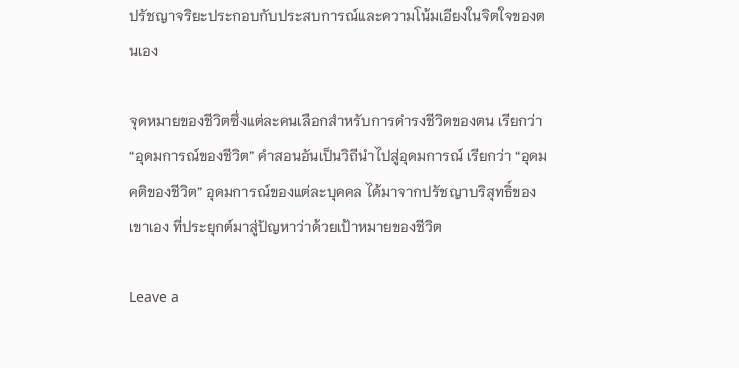ปรัชญาจริยะประกอบกับประสบการณ์และความโน้มเอียงในจิตใจของตนเอง

จุดหมายของชีวิตซึ่งแต่ละคนเลือกสำหรับการดำรงชีวิตของตน เรียกว่า “อุดมการณ์ของชีวิต” คำสอนอันเป็นวิถีนำไปสู่อุดมการณ์ เรียกว่า “อุดมคติของชีวิต” อุดมการณ์ของแต่ละบุคคล ได้มาจากปรัชญาบริสุทธิ์ของเขาเอง ที่ประยุกต์มาสู่ปัญหาว่าด้วยเป้าหมายของชีวิต

Leave a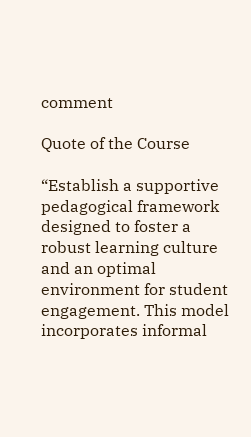comment

Quote of the Course

“Establish a supportive pedagogical framework designed to foster a robust learning culture and an optimal environment for student engagement. This model incorporates informal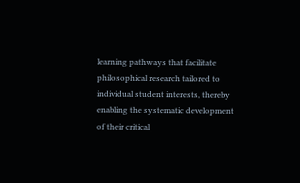learning pathways that facilitate philosophical research tailored to individual student interests, thereby enabling the systematic development of their critical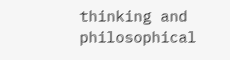thinking and philosophical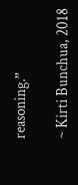reasoning.”

~ Kirti Bunchua, 2018